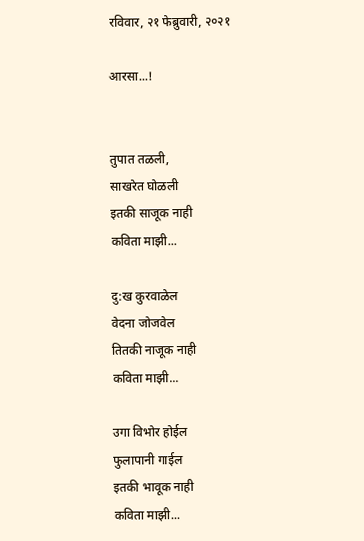रविवार, २१ फेब्रुवारी, २०२१

आरसा...!


तुपात तळली,
साखरेत घोळली
इतकी साजूक नाही
कविता माझी...

दु:ख कुरवाळेल
वेदना जोजवेल
तितकी नाजूक नाही
कविता माझी...

उगा विभोर होईल
फुलापानी गाईल
इतकी भावूक नाही
कविता माझी...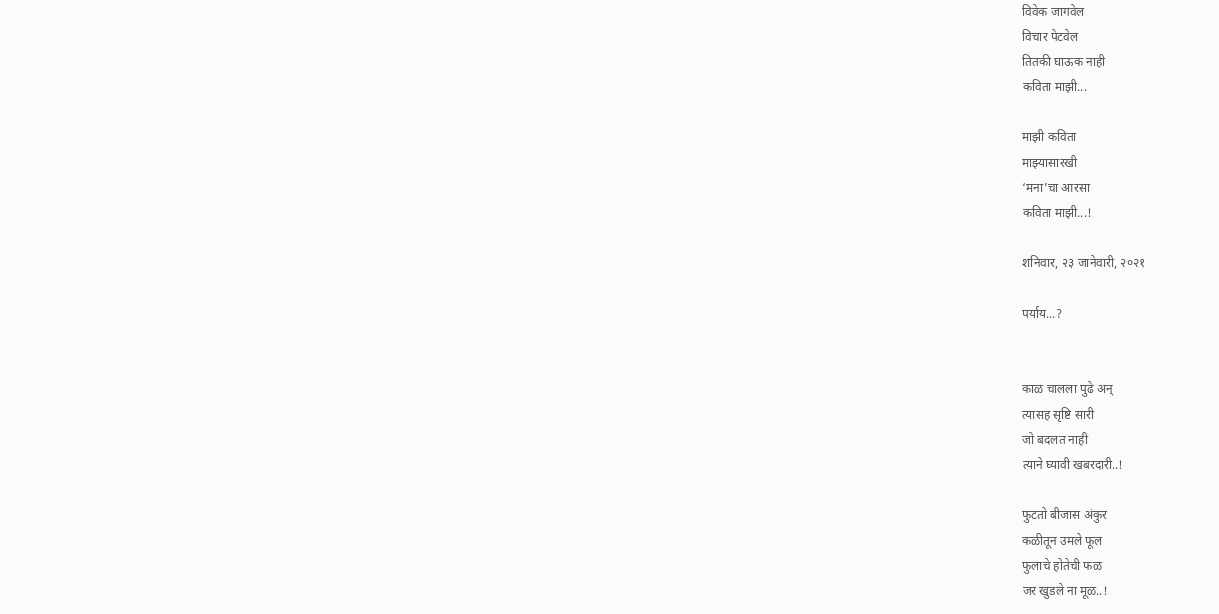विवेक जागवेल
विचार पेटवेल
तितकी घाऊक नाही
कविता माझी...

माझी कविता
माझ्यासारखी
‘मना’चा आरसा
कविता माझी...!

शनिवार, २३ जानेवारी, २०२१

पर्याय...?


काळ चालला पुढे अन्
त्यासह सृष्टि सारी
जो बदलत नाही
त्याने घ्यावी खबरदारी..!

फुटतो बीजास अंकुर
कळीतून उमले फूल
फुलाचे होतेची फळ
जर खुडले ना मूळ..!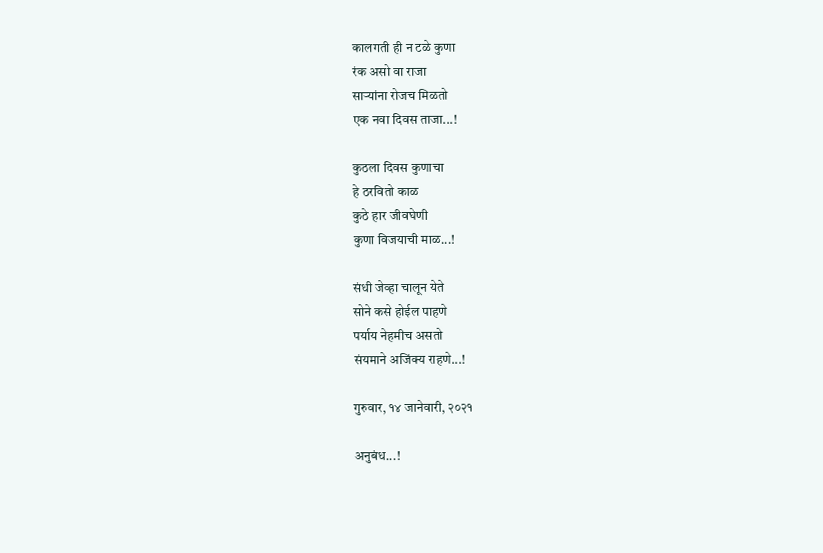कालगती ही न टळे कुणा
रंक असो वा राजा
साऱ्यांना रोजच मिळतो
एक नवा दिवस ताजा...!

कुठला दिवस कुणाचा
हे ठरवितो काळ
कुठे हार जीवघेणी
कुणा विजयाची माळ...!

संधी जेव्हा चालून येते
सोने कसे होईल पाहणे
पर्याय नेहमीच असतो
संयमाने अजिंक्य राहणे...!

गुरुवार, १४ जानेवारी, २०२१

अनुबंध...!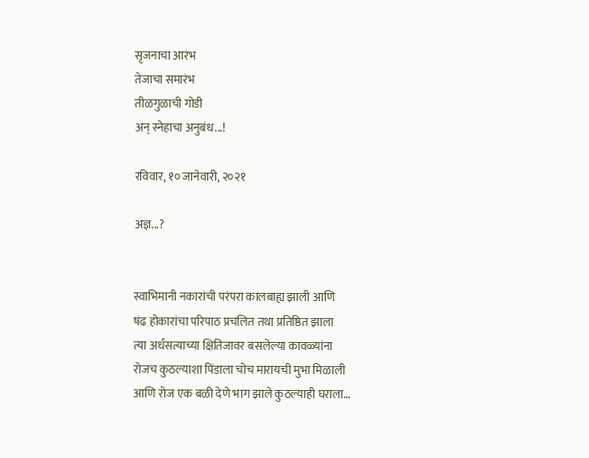सृजनाचा आरंभ
तेजाचा समारंभ
तीळगुळाची गोडी
अन् स्नेहाचा अनुबंध...!

रविवार, १० जानेवारी, २०२१

अज्ञ...?


स्वाभिमानी नकारांची परंपरा कालबाह्य झाली आणि
षंढ होकारांचा परिपाठ प्रचलित तथा प्रतिष्ठित झाला
त्या अर्धसत्याच्या क्षितिजावर बसलेल्या कावळ्यांना
रोजच कुठल्याशा पिंडाला चोच मारायची मुभा मिळाली
आणि रोज एक बळी देणे भाग झाले कुठल्याही घराला…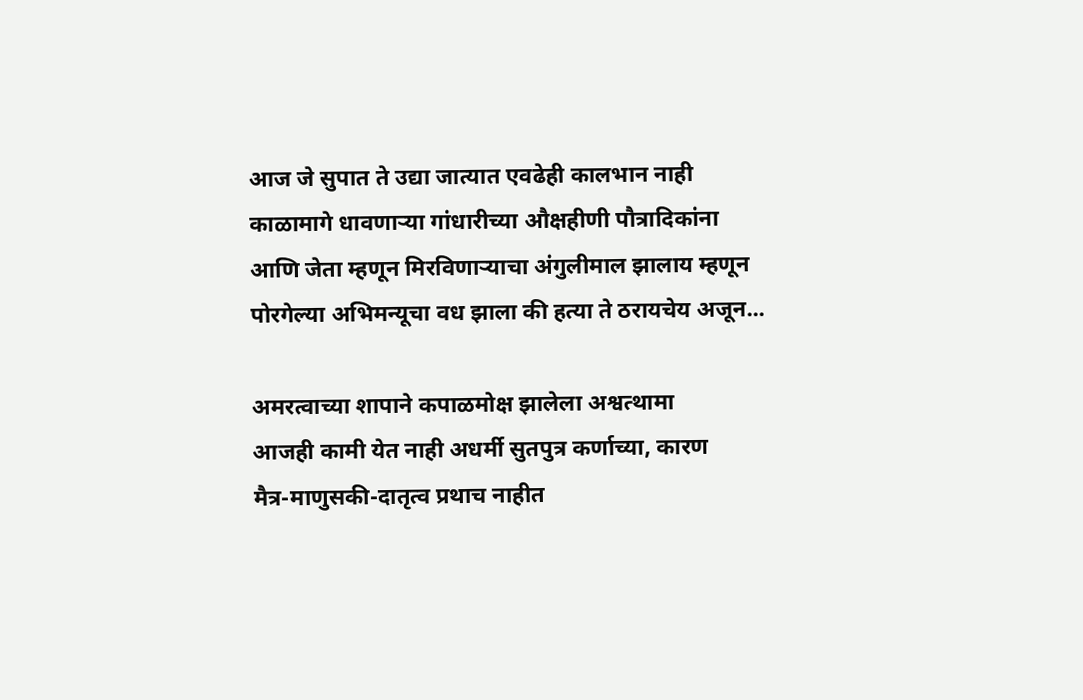आज जे सुपात ते उद्या जात्यात एवढेही कालभान नाही
काळामागे धावणाऱ्या गांधारीच्या औक्षहीणी पौत्रादिकांना
आणि जेता म्हणून मिरविणाऱ्याचा अंगुलीमाल झालाय म्हणून
पोरगेल्या अभिमन्यूचा वध झाला की हत्या ते ठरायचेय अजून...

अमरत्वाच्या शापाने कपाळमोक्ष झालेला अश्वत्थामा
आजही कामी येत नाही अधर्मी सुतपुत्र कर्णाच्या, कारण
मैत्र-माणुसकी-दातृत्व प्रथाच नाहीत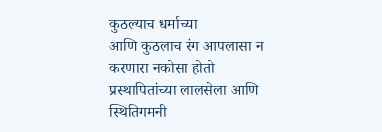कुठल्याच धर्माच्या
आणि कुठलाच रंग आपलासा न करणारा नकोसा होतो
प्रस्थापितांच्या लालसेला आणि स्थितिगमनी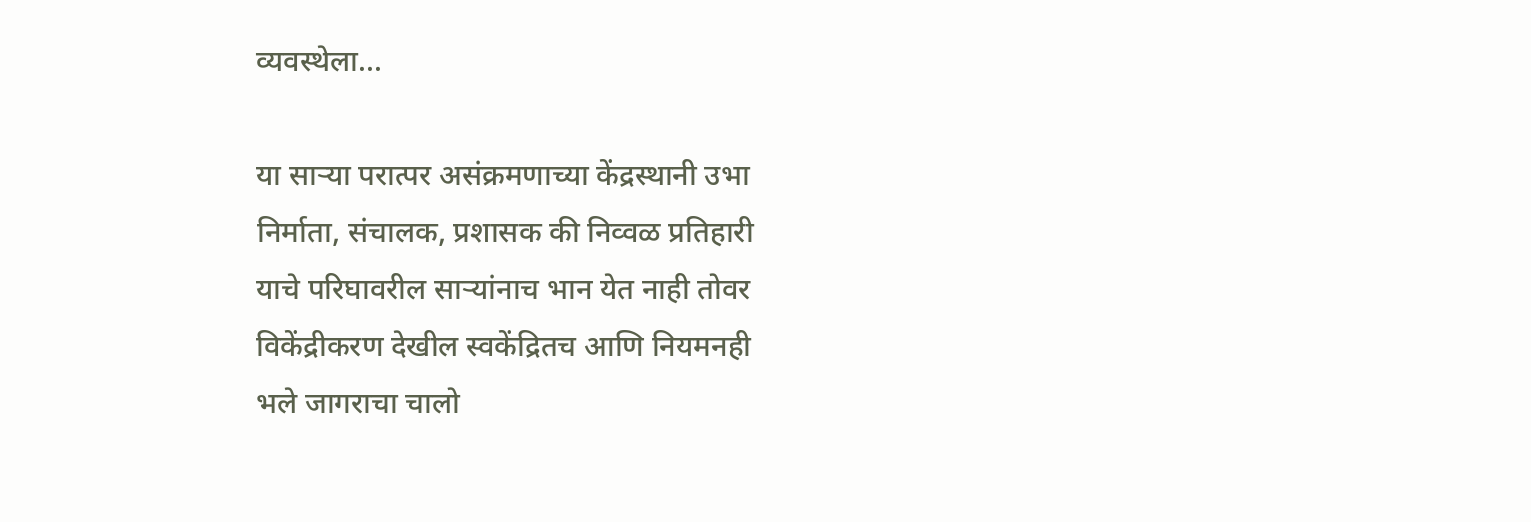व्यवस्थेला...

या साऱ्या परात्पर असंक्रमणाच्या केंद्रस्थानी उभा
निर्माता, संचालक, प्रशासक की निव्वळ प्रतिहारी
याचे परिघावरील साऱ्यांनाच भान येत नाही तोवर
विकेंद्रीकरण देखील स्वकेंद्रितच आणि नियमनही
भले जागराचा चालो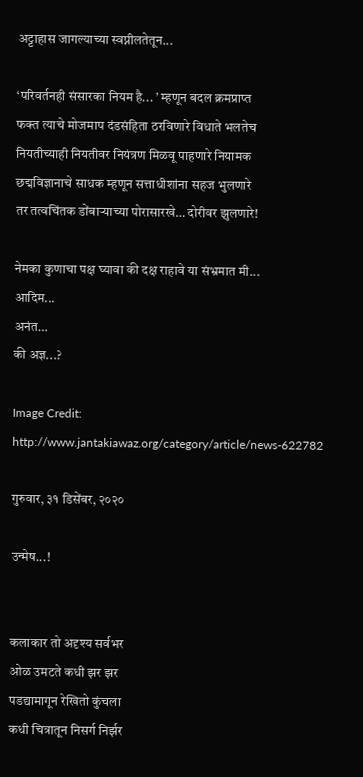अट्टाहास जागल्याच्या स्वप्नीलतेतून...

‘परिवर्तनही संसारका नियम है... ’ म्हणून बदल क्रमप्राप्त
फक्त त्याचे मोजमाप दंडसंहिता ठरविणारे विधाते भलतेच
नियतीच्याही नियतीवर नियंत्रण मिळवू पाहणारे नियामक
छद्मविज्ञानाचे साधक म्हणून सत्ताधीशांना सहज भुलणारे
तर तत्वचिंतक डोंबाऱ्याच्या पोरासारखे… दोरीवर झुलणारे!

नेमका कुणाचा पक्ष घ्यावा की दक्ष राहावे या संभ्रमात मी...
आदिम...
अनंत…
की अज्ञ...?

Image Credit: http://www.jantakiawaz.org/category/article/news-622782

गुरुवार, ३१ डिसेंबर, २०२०

उन्मेष...!


कलाकार तो अदृश्य सर्वभर
ओळ उमटते कधी झर झर
पडद्यामागून रेखितो कुंचला
कधी चित्रातून निसर्ग निर्झर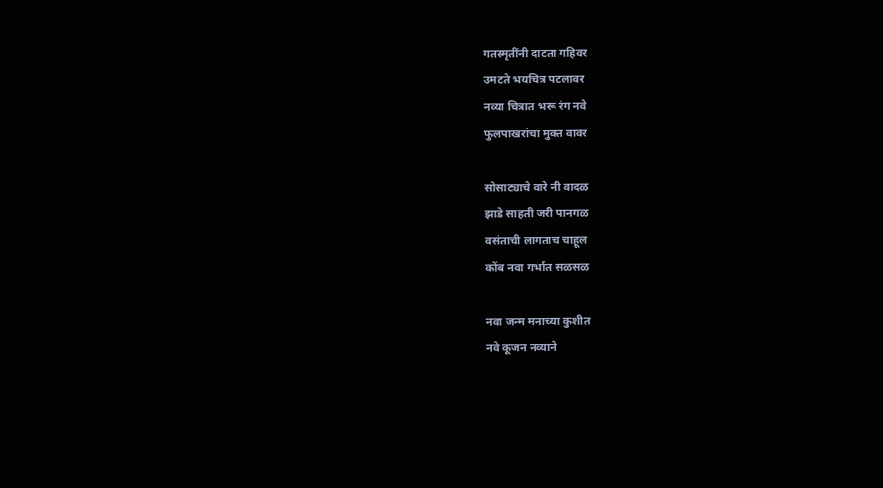गतस्मृतींनी दाटता गहिवर
उमटते भयचित्र पटलावर
नव्या चित्रात भरू रंग नवे
फुलपाखरांचा मुक्त वावर

सोसाट्याचे वारे नी वादळ
झाडे साहती जरी पानगळ
वसंताची लागताच चाहूल
कोंब नवा गर्भात सळसळ

नवा जन्म मनाच्या कुशीत
नवे कूजन नव्याने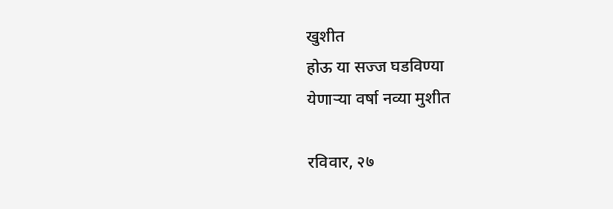खुशीत
होऊ या सज्ज घडविण्या
येणाऱ्या वर्षा नव्या मुशीत

रविवार, २७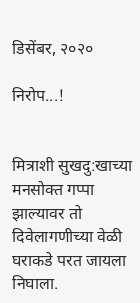डिसेंबर, २०२०

निरोप...!


मित्राशी सुखदु:खाच्या मनसोक्त गप्पा झाल्यावर तो दिवेलागणीच्या वेळी घराकडे परत जायला निघाला.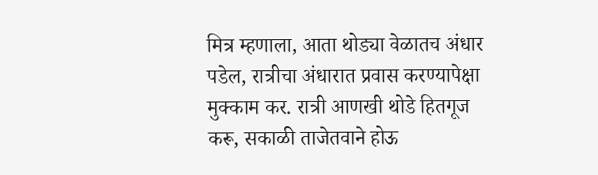मित्र म्हणाला, आता थोड्या वेळातच अंधार पडेल, रात्रीचा अंधारात प्रवास करण्यापेक्षा मुक्काम कर. रात्री आणखी थोडे हितगूज करू, सकाळी ताजेतवाने होऊ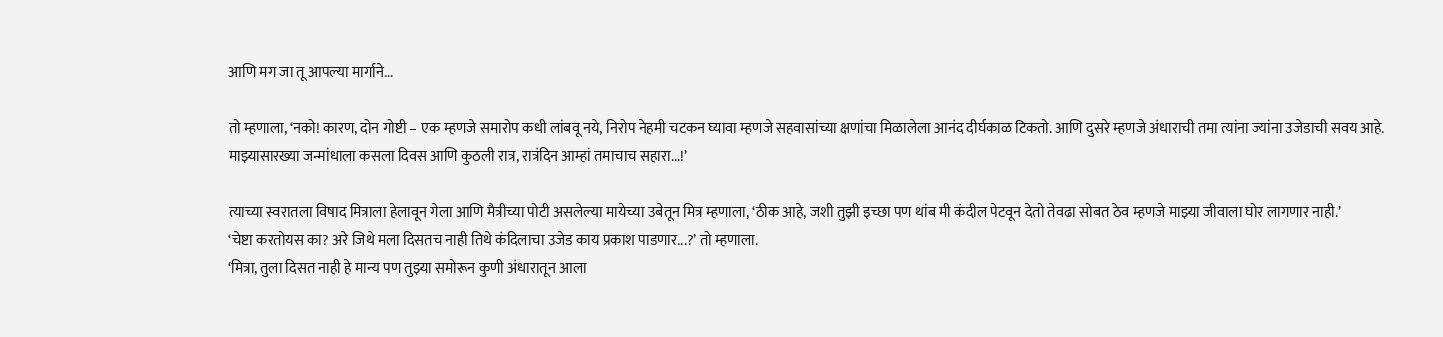आणि मग जा तू आपल्या मार्गाने...

तो म्हणाला, ‘नको! कारण, दोन गोष्टी – एक म्हणजे समारोप कधी लांबवू नये, निरोप नेहमी चटकन घ्यावा म्हणजे सहवासांच्या क्षणांचा मिळालेला आनंद दीर्घकाळ टिकतो. आणि दुसरे म्हणजे अंधाराची तमा त्यांना ज्यांना उजेडाची सवय आहे. माझ्यासारख्या जन्मांधाला कसला दिवस आणि कुठली रात्र, रात्रंदिन आम्हां तमाचाच सहारा...!’

त्याच्या स्वरातला विषाद मित्राला हेलावून गेला आणि मैत्रीच्या पोटी असलेल्या मायेच्या उबेतून मित्र म्हणाला, ‘ठीक आहे, जशी तुझी इच्छा पण थांब मी कंदील पेटवून देतो तेवढा सोबत ठेव म्हणजे माझ्या जीवाला घोर लागणार नाही.’
‘चेष्टा करतोयस का? अरे जिथे मला दिसतच नाही तिथे कंदिलाचा उजेड काय प्रकाश पाडणार...?’ तो म्हणाला.
‘मित्रा, तुला दिसत नाही हे मान्य पण तुझ्या समोरून कुणी अंधारातून आला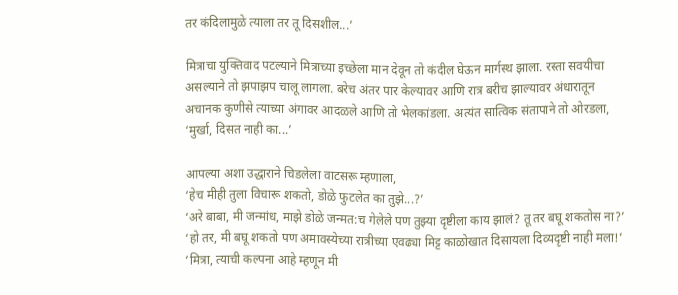तर कंदिलामुळे त्याला तर तू दिसशील...’

मित्राचा युक्तिवाद पटल्याने मित्राच्या इच्छेला मान देवून तो कंदील घेऊन मार्गस्थ झाला. रस्ता सवयीचा असल्याने तो झपाझप चालू लागला. बरेच अंतर पार केल्यावर आणि रात्र बरीच झाल्यावर अंधारातून अचानक कुणीसे त्याच्या अंगावर आदळले आणि तो भेलकांडला. अत्यंत सात्विक संतापाने तो ओरडला, ‘मुर्खा, दिसत नाही का...’

आपल्या अशा उद्धाराने चिडलेला वाटसरू म्हणाला,
‘हेच मीही तुला विचारू शकतो, डोळे फुटलेत का तुझे...?’
‘अरे बाबा, मी जन्मांध, माझे डोळे जन्मत:च गेलेले पण तुझ्या दृष्टीला काय झालं? तू तर बघू शकतोस ना?’
‘हो तर, मी बघू शकतो पण अमावस्येच्या रात्रीच्या एवढ्या मिट्ट काळोखात दिसायला दिव्यदृष्टी नाही मला!’
‘मित्रा, त्याची कल्पना आहे म्हणून मी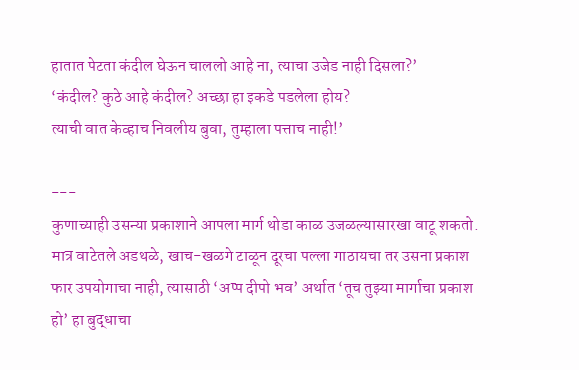हातात पेटता कंदील घेऊन चाललो आहे ना, त्याचा उजेड नाही दिसला?’
‘कंदील? कुठे आहे कंदील? अच्छा हा इकडे पडलेला होय?
त्याची वात केव्हाच निवलीय बुवा, तुम्हाला पत्ताच नाही!’

---
कुणाच्याही उसन्या प्रकाशाने आपला मार्ग थोडा काळ उजळल्यासारखा वाटू शकतो. मात्र वाटेतले अडथळे, खाच-खळगे टाळून दूरचा पल्ला गाठायचा तर उसना प्रकाश फार उपयोगाचा नाही, त्यासाठी ‘अप्प दीपो भव’ अर्थात ‘तूच तुझ्या मार्गाचा प्रकाश हो’ हा बुद्धाचा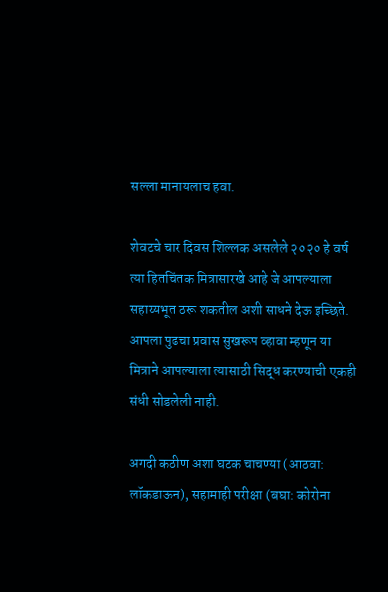सल्ला मानायलाच हवा.

शेवटचे चार दिवस शिल्लक असलेले २०२० हे वर्ष त्या हितचिंतक मित्रासारखे आहे जे आपल्याला सहाय्यभूत ठरू शकतील अशी साधने देऊ इच्छिते. आपला पुढचा प्रवास सुखरूप व्हावा म्हणून या मित्राने आपल्याला त्यासाठी सिद्ध करण्याची एकही संधी सोडलेली नाही.

अगदी कठीण अशा घटक चाचण्या (आठवा: लॉकडाऊन), सहामाही परीक्षा (बघा: कोरोना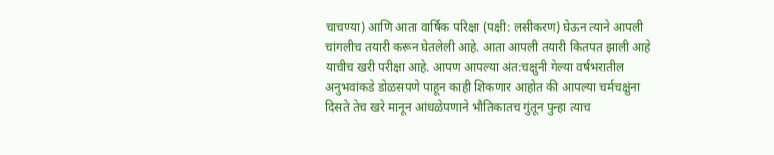चाचण्या) आणि आता वार्षिक परिक्षा (पक्षी: लसीकरण) घेऊन त्याने आपली चांगलीच तयारी करून घेतलेली आहे. आता आपली तयारी कितपत झाली आहे याचीच खरी परीक्षा आहे. आपण आपल्या अंत:चक्षुनी गेल्या वर्षभरातील अनुभवांकडे डोळसपणे पाहून काही शिकणार आहोत की आपल्या चर्मचक्षुंना दिसते तेच खरे मानून आंधळेपणाने भौतिकातच गुंतून पुन्हा त्याच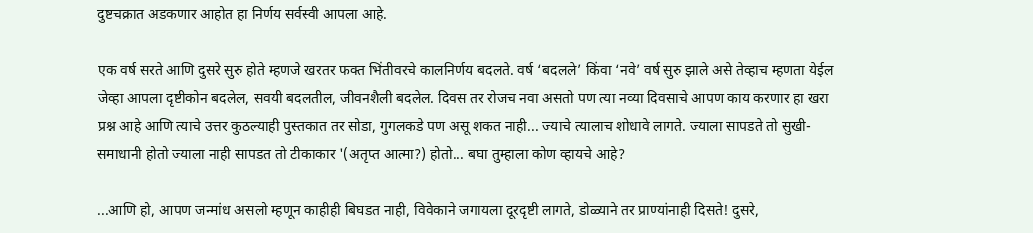दुष्टचक्रात अडकणार आहोत हा निर्णय सर्वस्वी आपला आहे.

एक वर्ष सरते आणि दुसरे सुरु होते म्हणजे खरतर फक्त भिंतीवरचे कालनिर्णय बदलते. वर्ष ‘बदलले’ किंवा ‘नवे’ वर्ष सुरु झाले असे तेव्हाच म्हणता येईल जेव्हा आपला दृष्टीकोन बदलेल, सवयी बदलतील, जीवनशैली बदलेल. दिवस तर रोजच नवा असतो पण त्या नव्या दिवसाचे आपण काय करणार हा खरा प्रश्न आहे आणि त्याचे उत्तर कुठल्याही पुस्तकात तर सोडा, गुगलकडे पण असू शकत नाही... ज्याचे त्यालाच शोधावे लागते. ज्याला सापडते तो सुखी-समाधानी होतो ज्याला नाही सापडत तो टीकाकार '(अतृप्त आत्मा?) होतो... बघा तुम्हाला कोण व्हायचे आहे?

...आणि हो, आपण जन्मांध असलो म्हणून काहीही बिघडत नाही, विवेकाने जगायला दूरदृष्टी लागते, डोळ्याने तर प्राण्यांनाही दिसते! दुसरे,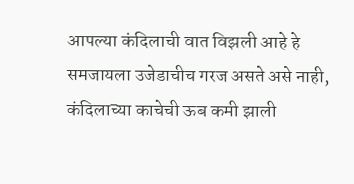आपल्या कंदिलाची वात विझली आहे हे समजायला उजेडाचीच गरज असते असे नाही, कंदिलाच्या काचेची ऊब कमी झाली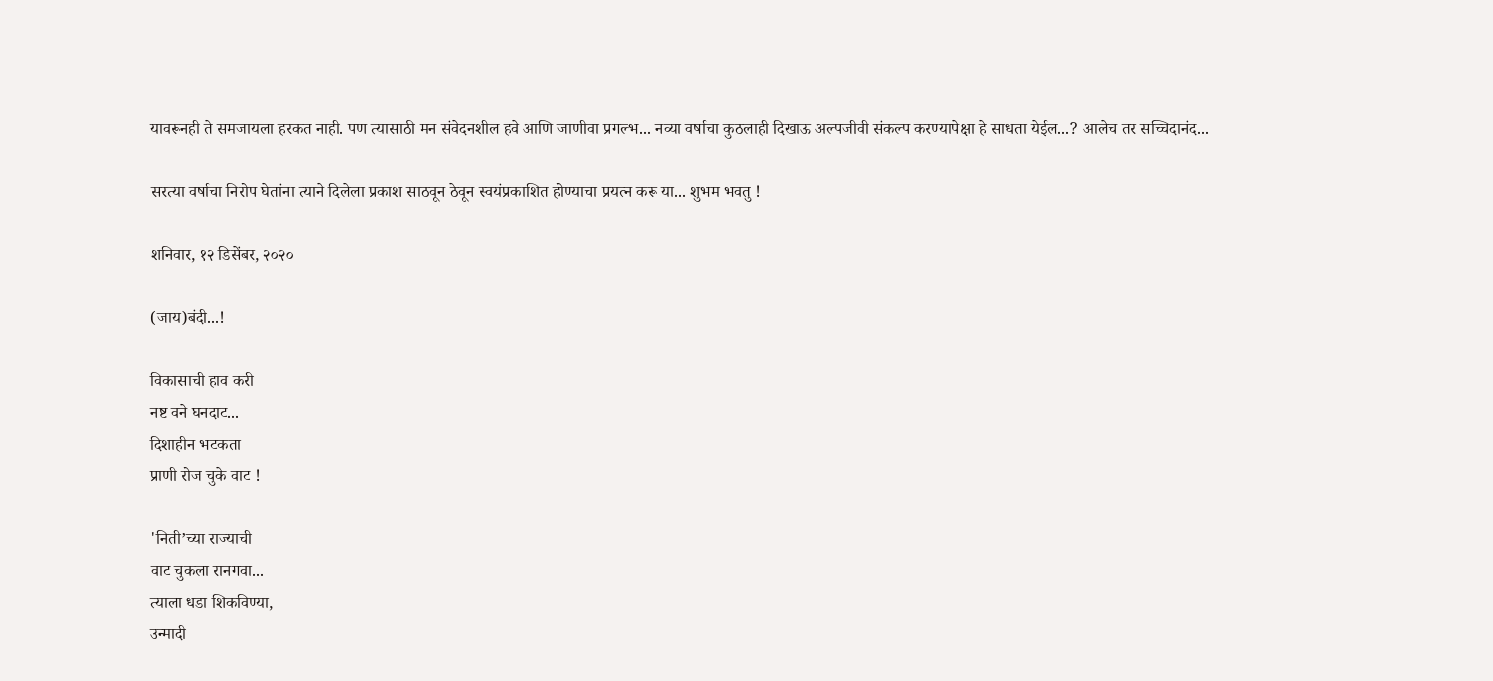यावरूनही ते समजायला हरकत नाही. पण त्यासाठी मन संवेदनशील हवे आणि जाणीवा प्रगल्भ... नव्या वर्षाचा कुठलाही दिखाऊ अल्पजीवी संकल्प करण्यापेक्षा हे साधता येईल...? आलेच तर सच्चिदानंद...

सरत्या वर्षाचा निरोप घेतांना त्याने दिलेला प्रकाश साठवून ठेवून स्वयंप्रकाशित होण्याचा प्रयत्न करू या... शुभम भवतु !

शनिवार, १२ डिसेंबर, २०२०

(जाय)बंदी...!

विकासाची हाव करी
नष्ट वने घनदाट...
दिशाहीन भटकता
प्राणी रोज चुके वाट !

'निती’च्या राज्याची
वाट चुकला रानगवा...
त्याला धडा शिकविण्या,
उन्मादी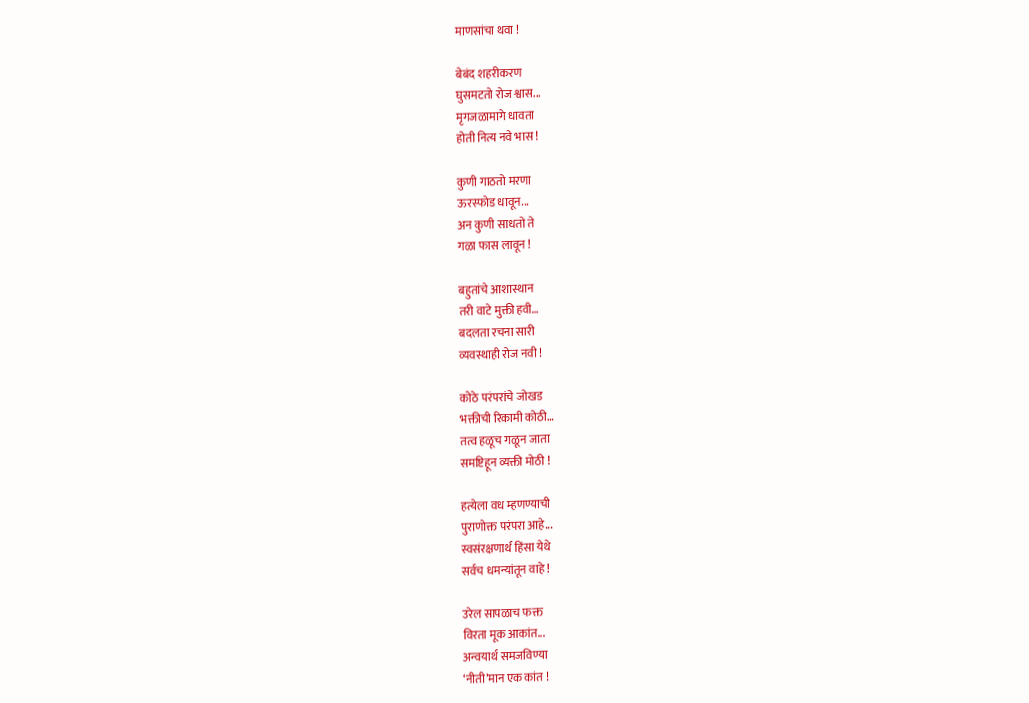माणसांचा थवा !

बेबंद शहरीकरण
घुसमटतो रोज श्वास...
मृगजळामागे धावता
होती नित्य नवे भास !

कुणी गाठतो मरणा
ऊरस्फोड धावून...
अन कुणी साधतो ते
गळा फास लावून !

बहुतांचे आशास्थान
तरी वाटे मुक्ती हवी…
बदलता रचना सारी
व्यवस्थाही रोज नवी !

कोठे परंपरांचे जोखड
भक्तीची रिकामी कोठी…
तत्व हळूच गळून जाता
समष्टिहून व्यक्ती मोठी !

हत्येला वध म्हणण्याची
पुराणोक्त परंपरा आहे...
स्वसंरक्षणार्थ हिंसा येथे
सर्वच धमन्यांतून वाहे !

उरेल सापळाच फक्त
विरता मूक आकांत...
अन्वयार्थ समजविण्या
‘नीती’मान एक कांत !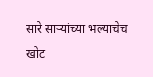सारे साऱ्यांच्या भल्याचेच
खोट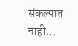संकल्पात नाही...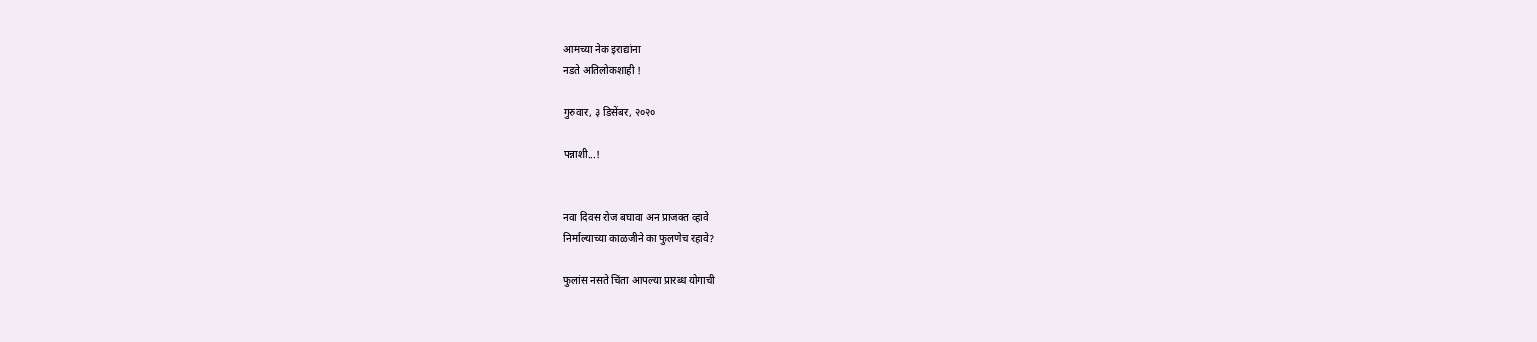आमच्या नेक इराद्यांना
नडते अतिलोकशाही !

गुरुवार, ३ डिसेंबर, २०२०

पन्नाशी...!


नवा दिवस रोज बघावा अन प्राजक्त व्हावे
निर्माल्याच्या काळजीने का फुलणेच रहावे?

फुलांस नसते चिंता आपल्या प्रारब्ध योगाची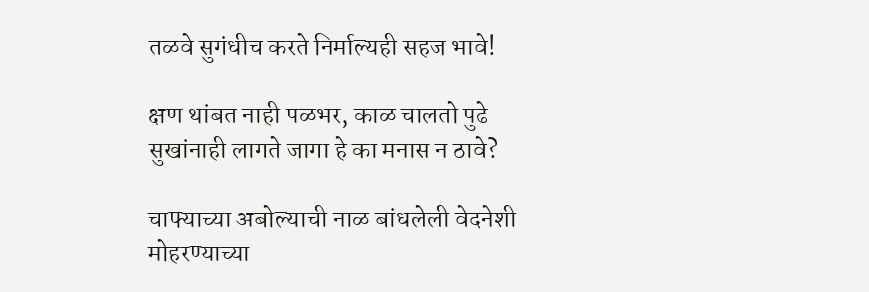तळवे सुगंधीच करते निर्माल्यही सहज भावे!

क्षण थांबत नाही पळभर, काळ चालतो पुढे
सुखांनाही लागते जागा हे का मनास न ठावे?

चाफ्याच्या अबोल्याची नाळ बांधलेली वेदनेशी
मोहरण्याच्या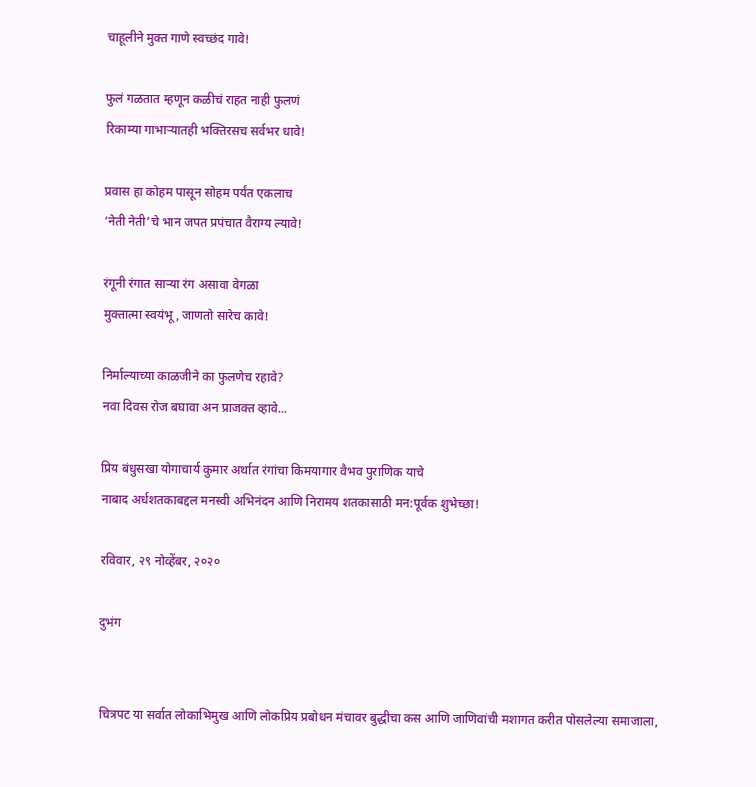चाहूलीने मुक्त गाणे स्वच्छंद गावे!

फुलं गळतात म्हणून कळीचं राहत नाही फुलणं
रिकाम्या गाभाऱ्यातही भक्तिरसच सर्वभर धावे!

प्रवास हा कोहम पासून सोहम पर्यंत एकलाच
‘नेती नेती’चे भान जपत प्रपंचात वैराग्य ल्यावे!

रंगूनी रंगात साऱ्या रंग असावा वेगळा
मुक्तात्मा स्वयंभू, जाणतो सारेच कावे!

निर्माल्याच्या काळजीने का फुलणेच रहावे?
नवा दिवस रोज बघावा अन प्राजक्त व्हावे...

प्रिय बंधुसखा योगाचार्य कुमार अर्थात रंगांचा किमयागार वैभव पुराणिक याचे
नाबाद अर्धशतकाबद्दल मनस्वी अभिनंदन आणि निरामय शतकासाठी मन:पूर्वक शुभेच्छा!

रविवार, २९ नोव्हेंबर, २०२०

दुभंग


चित्रपट या सर्वात लोकाभिमुख आणि लोकप्रिय प्रबोधन मंचावर बुद्धीचा कस आणि जाणिवांची मशागत करीत पोसलेल्या समाजाला,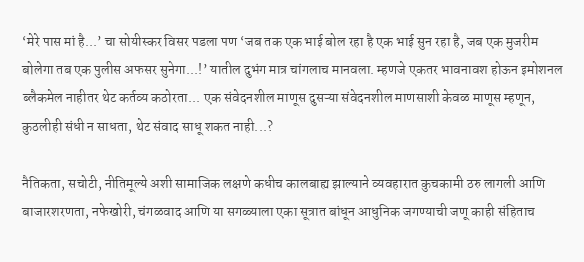‘मेरे पास मां है...’ चा सोयीस्कर विसर पडला पण ‘जब तक एक भाई बोल रहा है एक भाई सुन रहा है, जब एक मुजरीम बोलेगा तब एक पुलीस अफसर सुनेगा...!’ यातील दुभंग मात्र चांगलाच मानवला. म्हणजे एकतर भावनावश होऊन इमोशनल ब्लैकमेल नाहीतर थेट कर्तव्य कठोरता... एक संवेदनशील माणूस दुसऱ्या संवेदनशील माणसाशी केवळ माणूस म्हणून, कुठलीही संधी न साधता, थेट संवाद साधू शकत नाही...?

नैतिकता, सचोटी, नीतिमूल्ये अशी सामाजिक लक्षणे कधीच कालबाह्य झाल्याने व्यवहारात कुचकामी ठरु लागली आणि बाजारशरणता, नफेखोरी, चंगळवाद आणि या सगळ्याला एका सूत्रात बांधून आधुनिक जगण्याची जणू काही संहिताच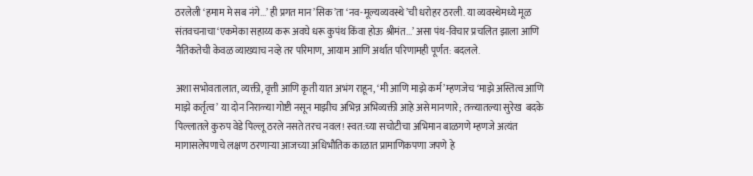ठरलेली ‘हमाम मे सब नंगे...’ ही प्रगत मान’सिक’ता ‘नव-मूल्यव्यवस्थे’ची धरोहर ठरली. या व्यवस्थेमध्ये मूळ संतवचनाचा ‘एकमेका सहाय्य करू अवघे धरू कुपंथ किंवा होऊ श्रीमंत...’ असा पंथ-विचार प्रचलित झाला आणि नैतिकतेची केवळ व्याख्याच नव्हे तर परिमाण, आयाम आणि अर्थात परिणामही पूर्णत: बदलले.

अशा सभोवतालात, व्यक्ती, वृत्ती आणि कृती यात अभंग राहून, ‘मी आणि माझे कर्म’ म्हणजेच ‘माझे अस्तित्व आणि माझे कर्तृत्व’ या दोन निराळ्या गोष्टी नसून माझीच अभिन्न अभिव्यक्ती आहे असे मानणारे; तळ्यातल्या सुरेख  बदके पिल्लातले कुरुप वेडे पिल्लू ठरले नसते तरच नवल! स्वत:च्या सचोटीचा अभिमान बाळगणे म्हणजे अत्यंत मागासलेपणाचे लक्षण ठरणाऱ्या आजच्या अधिभौतिक काळात प्रामाणिकपणा जपणे हे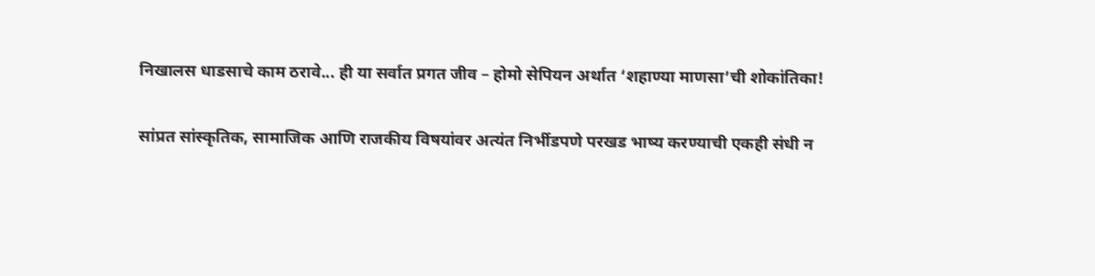निखालस धाडसाचे काम ठरावे... ही या सर्वात प्रगत जीव – होमो सेपियन अर्थात ‘शहाण्या माणसा’ची शोकांतिका!

सांप्रत सांस्कृतिक, सामाजिक आणि राजकीय विषयांवर अत्यंत निर्भीडपणे परखड भाष्य करण्याची एकही संधी न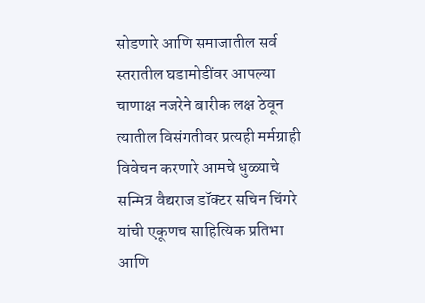सोडणारे आणि समाजातील सर्व स्तरातील घडामोडींवर आपल्या चाणाक्ष नजरेने बारीक लक्ष ठेवून त्यातील विसंगतीवर प्रत्यही मर्मग्राही विवेचन करणारे आमचे धुळ्याचे सन्मित्र वैद्यराज डॉक्टर सचिन चिंगरे यांची एकूणच साहित्यिक प्रतिभा आणि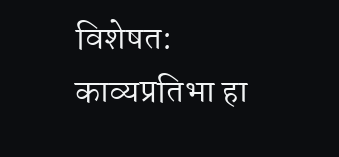विशेषत: काव्यप्रतिभा हा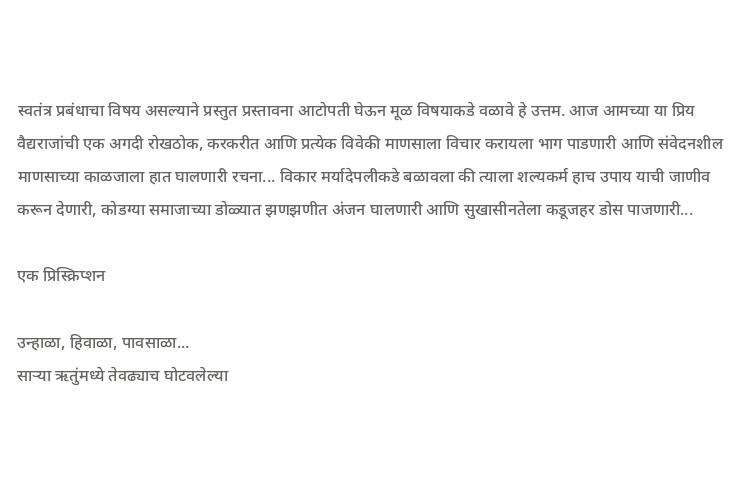स्वतंत्र प्रबंधाचा विषय असल्याने प्रस्तुत प्रस्तावना आटोपती घेऊन मूळ विषयाकडे वळावे हे उत्तम. आज आमच्या या प्रिय वैद्यराजांची एक अगदी रोखठोक, करकरीत आणि प्रत्येक विवेकी माणसाला विचार करायला भाग पाडणारी आणि संवेदनशील माणसाच्या काळजाला हात घालणारी रचना... विकार मर्यादेपलीकडे बळावला की त्याला शल्यकर्म हाच उपाय याची जाणीव करून देणारी, कोडग्या समाजाच्या डोळ्यात झणझणीत अंजन घालणारी आणि सुखासीनतेला कडूजहर डोस पाजणारी...

एक प्रिस्क्रिप्शन

उन्हाळा, हिवाळा, पावसाळा...
साऱ्या ऋतुंमध्ये तेवढ्याच घोटवलेल्या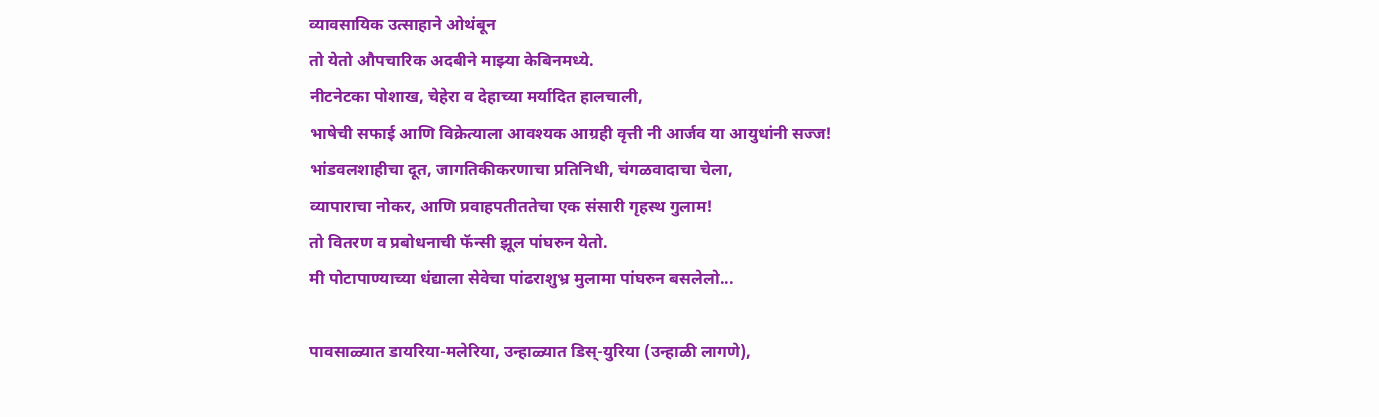व्यावसायिक उत्साहाने ओथंबून
तो येतो औपचारिक अदबीने माझ्या केबिनमध्ये.
नीटनेटका पोशाख, चेहेरा व देहाच्या मर्यादित हालचाली,
भाषेची सफाई आणि विक्रेत्याला आवश्यक आग्रही वृत्ती नी आर्जव या आयुधांनी सज्ज!
भांडवलशाहीचा दूत, जागतिकीकरणाचा प्रतिनिधी, चंगळवादाचा चेला,
व्यापाराचा नोकर, आणि प्रवाहपतीततेचा एक संसारी गृहस्थ गुलाम!
तो वितरण व प्रबोधनाची फॅन्सी झूल पांघरुन येतो.
मी पोटापाण्याच्या धंद्याला सेवेचा पांढराशुभ्र मुलामा पांघरुन बसलेलो...

पावसाळ्यात डायरिया-मलेरिया, उन्हाळ्यात डिस्-युरिया (उन्हाळी लागणे),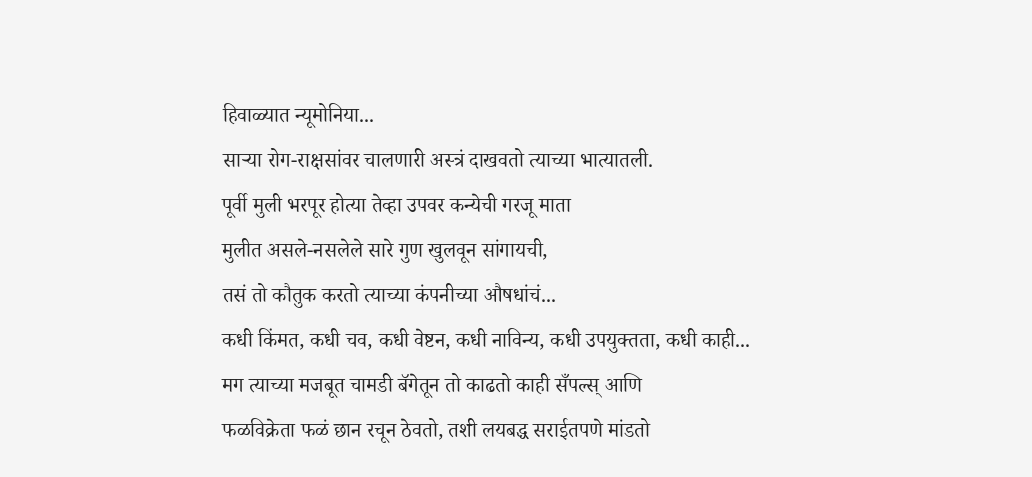हिवाळ्यात न्यूमोनिया...
साऱ्या रोग-राक्षसांवर चालणारी अस्त्रं दाखवतो त्याच्या भात्यातली.
पूर्वी मुली भरपूर होत्या तेव्हा उपवर कन्येची गरजू माता
मुलीत असले-नसलेले सारे गुण खुलवून सांगायची,
तसं तो कौतुक करतो त्याच्या कंपनीच्या औषधांचं...
कधी किंमत, कधी चव, कधी वेष्टन, कधी नाविन्य, कधी उपयुक्तता, कधी काही...
मग त्याच्या मजबूत चामडी बॅगेतून तो काढतो काही सँपल्स् आणि
फळविक्रेता फळं छान रचून ठेवतो, तशी लयबद्ध सराईतपणे मांडतो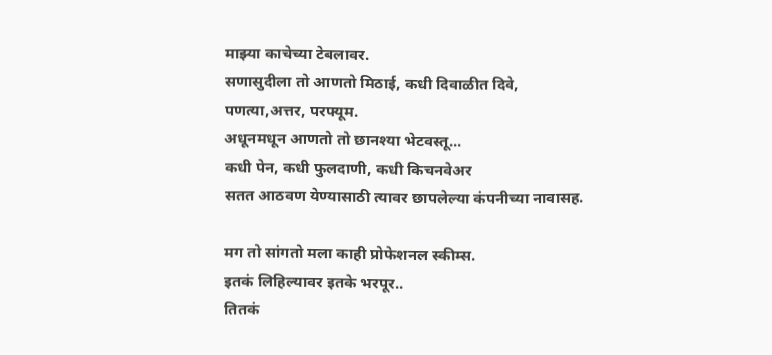माझ्या काचेच्या टेबलावर.
सणासुदीला तो आणतो मिठाई, कधी दिवाळीत दिवे, पणत्या,अत्तर, परफ्यूम.
अधूनमधून आणतो तो छानश्या भेटवस्तू...
कधी पेन, कधी फुलदाणी, कधी किचनवेअर
सतत आठवण येण्यासाठी त्यावर छापलेल्या कंपनीच्या नावासह.

मग तो सांगतो मला काही प्रोफेशनल स्कीम्स.
इतकं लिहिल्यावर इतके भरपूर..
तितकं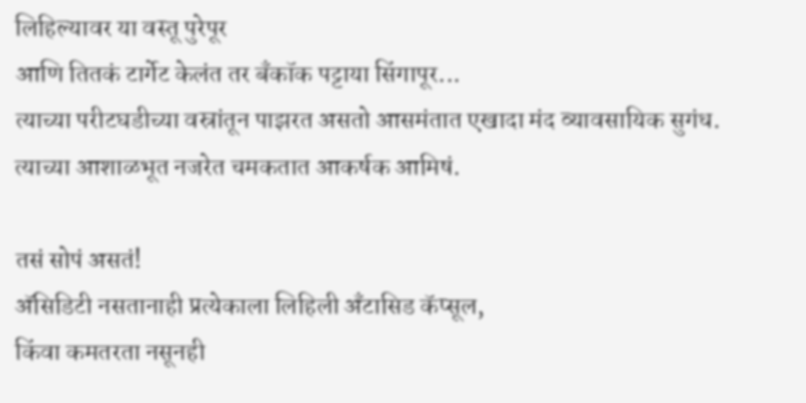लिहिल्यावर या वस्तू पुरेपूर
आणि तितकं टार्गेट केलंत तर बँकॉक पट्टाया सिंगापूर...
त्याच्या परीटघडीच्या वस्रांतून पाझरत असतो आसमंतात एखादा मंद व्यावसायिक सुगंध.
त्याच्या आशाळभूत नजरेत चमकतात आकर्षक आमिषं.

तसं सोपं असतं!
अ‍ॅसिडिटी नसतानाही प्रत्येकाला लिहिली अँटासिड कॅप्सूल,
किंवा कमतरता नसूनही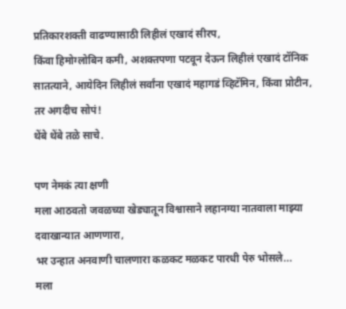प्रतिकारशक्ती वाढण्यासाठी लिहीलं एखादं सीरप,
किंवा हिमोग्लोबिन कमी, अशक्तपणा पटवून देऊन लिहीलं एखादं टॉनिक
सातत्याने, आयेदिन लिहीलं सर्वांना एखादं महागडं व्हिटॅमिन, किंवा प्रोटीन,
तर अगदीच सोपं!
थेंबे थेंबे तळे साचे.

पण नेमकं त्या क्षणी
मला आठवतो जवळच्या खेड्यातून विश्वासाने लहानग्या नातवाला माझ्या दवाखान्यात आणणारा,
भर उन्हात अनवाणी चालणारा कळकट मळकट पारधी पेरु भोसले...
मला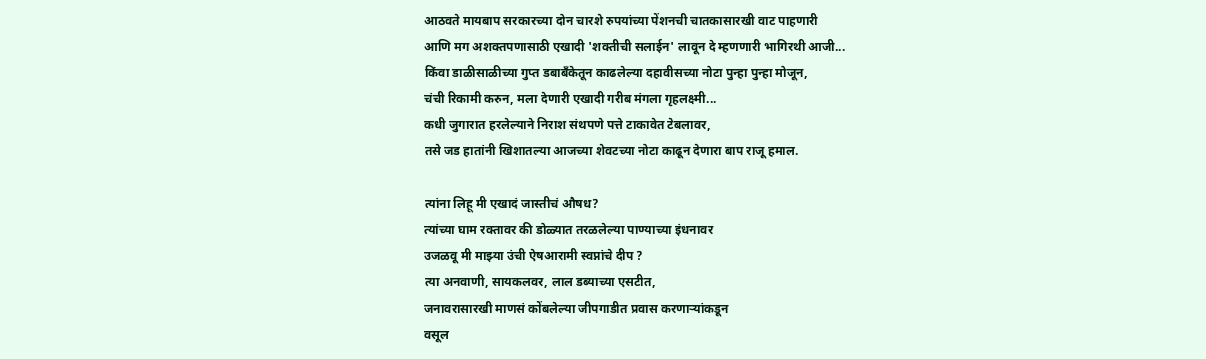आठवते मायबाप सरकारच्या दोन चारशे रुपयांच्या पेंशनची चातकासारखी वाट पाहणारी
आणि मग अशक्तपणासाठी एखादी 'शक्तीची सलाईन' लावून दे म्हणणारी भागिरथी आजी...
किंवा डाळीसाळीच्या गुप्त डबाबँकेतून काढलेल्या दहावीसच्या नोटा पुन्हा पुन्हा मोजून,
चंची रिकामी करुन, मला देणारी एखादी गरीब मंगला गृहलक्ष्मी...
कधी जुगारात हरलेल्याने निराश संथपणे पत्ते टाकावेत टेबलावर,
तसे जड हातांनी खिशातल्या आजच्या शेवटच्या नोटा काढून देणारा बाप राजू हमाल.

त्यांना लिहू मी एखादं जास्तीचं औषध?
त्यांच्या घाम रक्तावर की डोळ्यात तरळलेल्या पाण्याच्या इंधनावर
उजळवू मी माझ्या उंची ऐषआरामी स्वप्नांचे दीप ?
त्या अनवाणी, सायकलवर, लाल डब्याच्या एसटीत,
जनावरासारखी माणसं कोंबलेल्या जीपगाडीत प्रवास करणाऱ्यांकडून
वसूल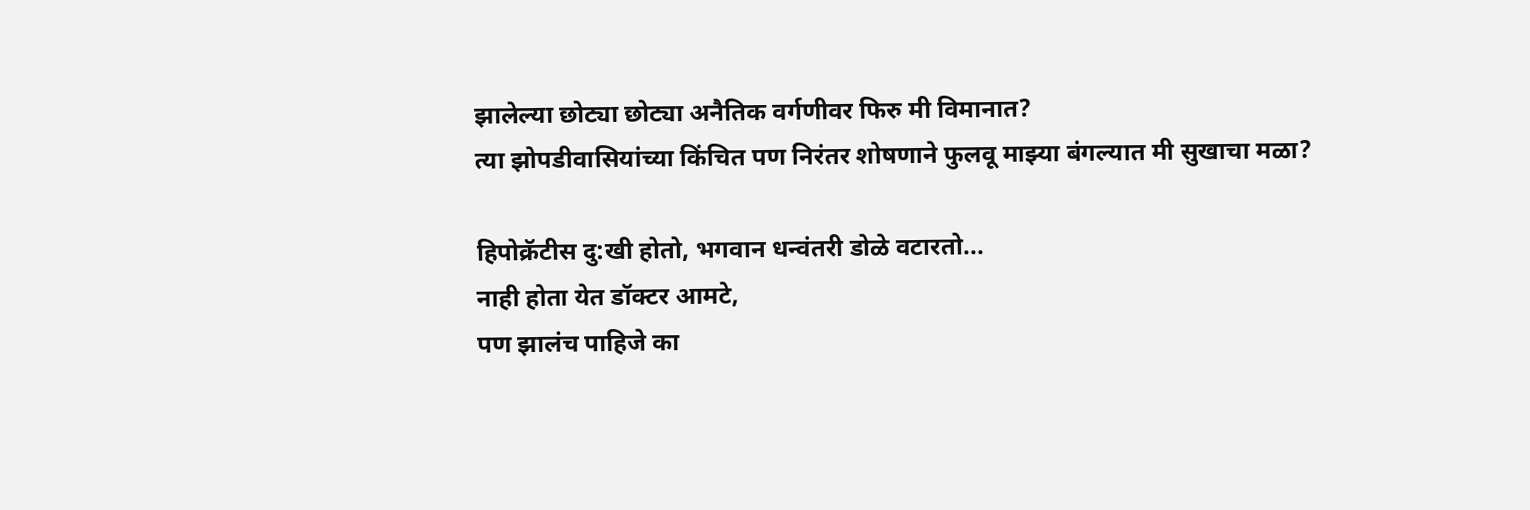झालेल्या छोट्या छोट्या अनैतिक वर्गणीवर फिरु मी विमानात?
त्या झोपडीवासियांच्या किंचित पण निरंतर शोषणाने फुलवू माझ्या बंगल्यात मी सुखाचा मळा?

हिपोक्रॅटीस दु:खी होतो, भगवान धन्वंतरी डोळे वटारतो...
नाही होता येत डॉक्टर आमटे,
पण झालंच पाहिजे का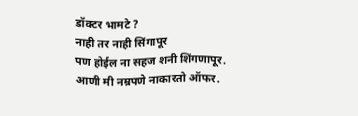डॉक्टर भामटे ?
नाही तर नाही सिंगापूर
पण होईल ना सहज शनी शिंगणापूर.
आणी मी नम्रपणे नाकारतो ऑफर.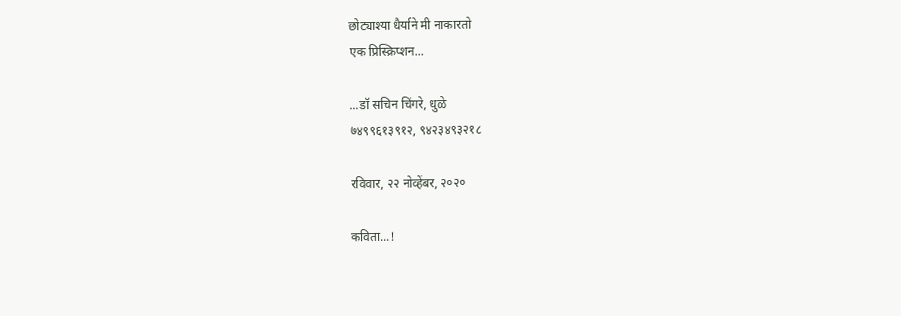छोट्याश्या धैर्याने मी नाकारतो
एक प्रिस्क्रिप्शन...

...डॉ सचिन चिंगरे, धुळे
७४९९६१३९१२, ९४२३४९३२१८

रविवार, २२ नोव्हेंबर, २०२०

कविता...!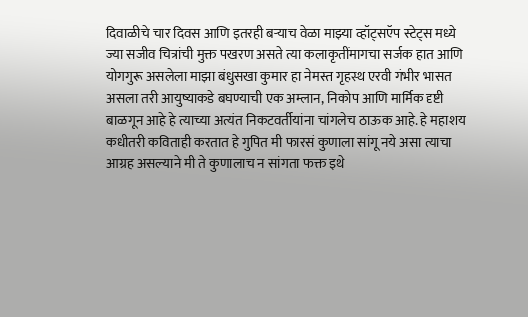दिवाळीचे चार दिवस आणि इतरही बऱ्याच वेळा माझ्या व्हॉट्सऍप स्टेट्स मध्ये ज्या सजीव चित्रांची मुक्त पखरण असते त्या कलाकृतींमागचा सर्जक हात आणि योगगुरू असलेला माझा बंधुसखा कुमार हा नेमस्त गृहस्थ एरवी गंभीर भासत असला तरी आयुष्याकडे बघण्याची एक अम्लान, निकोप आणि मार्मिक दृष्टी बाळगून आहे हे त्याच्या अत्यंत निकटवर्तीयांना चांगलेच ठाऊक आहे. हे महाशय कधीतरी कविताही करतात हे गुपित मी फारसं कुणाला सांगू नये असा त्याचा आग्रह असल्याने मी ते कुणालाच न सांगता फक्त इथे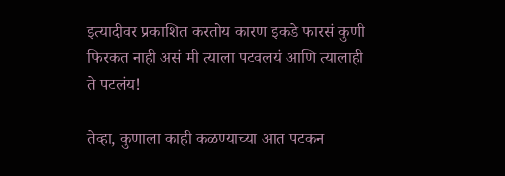इत्यादीवर प्रकाशित करतोय कारण इकडे फारसं कुणी फिरकत नाही असं मी त्याला पटवलयं आणि त्यालाही ते पटलंय!

तेव्हा, कुणाला काही कळण्याच्या आत पटकन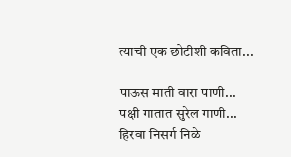त्याची एक छोटीशी कविता...

पाऊस माती वारा पाणी...
पक्षी गातात सुरेल गाणी...
हिरवा निसर्ग निळे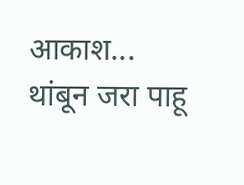आकाश...
थांबून जरा पाहू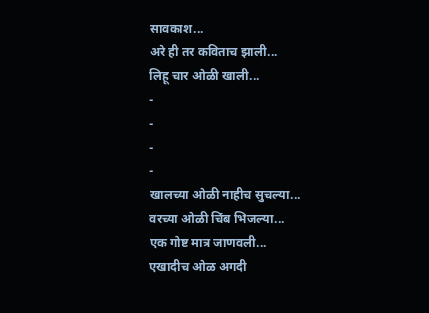सावकाश...
अरे ही तर कविताच झाली...
लिहू चार ओळी खाली...
-
-
-
-
खालच्या ओळी नाहीच सुचल्या...
वरच्या ओळी चिंब भिजल्या...
एक गोष्ट मात्र जाणवली...
एखादीच ओळ अगदी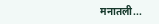मनातली...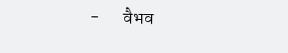-       वैभव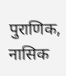पुराणिक, नासिक